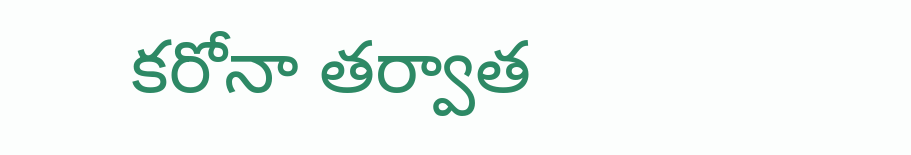కరోనా తర్వాత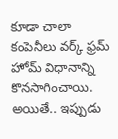కూడా చాలా కంపెనీలు వర్క్ ఫ్రమ్ హోమ్ విధానాన్ని కొనసాగించాయి. అయితే.. ఇప్పుడు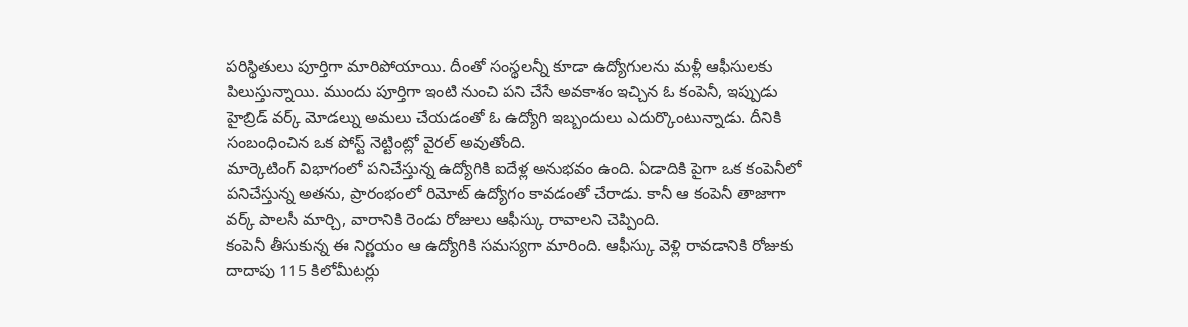పరిస్థితులు పూర్తిగా మారిపోయాయి. దీంతో సంస్థలన్నీ కూడా ఉద్యోగులను మళ్లీ ఆఫీసులకు పిలుస్తున్నాయి. ముందు పూర్తిగా ఇంటి నుంచి పని చేసే అవకాశం ఇచ్చిన ఓ కంపెనీ, ఇప్పుడు హైబ్రిడ్ వర్క్ మోడల్ను అమలు చేయడంతో ఓ ఉద్యోగి ఇబ్బందులు ఎదుర్కొంటున్నాడు. దీనికి సంబంధించిన ఒక పోస్ట్ నెట్టింట్లో వైరల్ అవుతోంది.
మార్కెటింగ్ విభాగంలో పనిచేస్తున్న ఉద్యోగికి ఐదేళ్ల అనుభవం ఉంది. ఏడాదికి పైగా ఒక కంపెనీలో పనిచేస్తున్న అతను, ప్రారంభంలో రిమోట్ ఉద్యోగం కావడంతో చేరాడు. కానీ ఆ కంపెనీ తాజాగా వర్క్ పాలసీ మార్చి, వారానికి రెండు రోజులు ఆఫీస్కు రావాలని చెప్పింది.
కంపెనీ తీసుకున్న ఈ నిర్ణయం ఆ ఉద్యోగికి సమస్యగా మారింది. ఆఫీస్కు వెళ్లి రావడానికి రోజుకు దాదాపు 115 కిలోమీటర్లు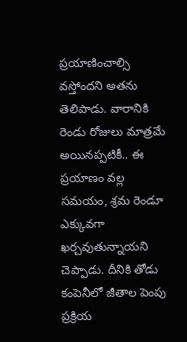ప్రయాణించాల్సి వస్తోందని అతను తెలిపాడు. వారానికి రెండు రోజులు మాత్రమే అయినప్పటికీ.. ఈ ప్రయాణం వల్ల సమయం, శ్రమ రెండూ ఎక్కువగా ఖర్చవుతున్నాయని చెప్పాడు. దీనికి తోడు కంపెనీలో జీతాల పెంపు ప్రక్రియ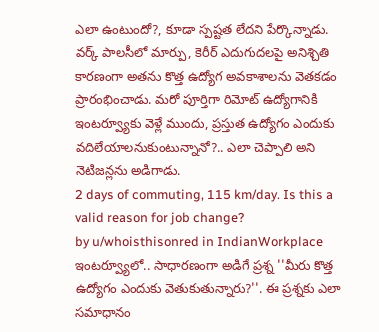ఎలా ఉంటుందో?, కూడా స్పష్టత లేదని పేర్కొన్నాడు.
వర్క్ పాలసీలో మార్పు, కెరీర్ ఎదుగుదలపై అనిశ్చితి కారణంగా అతను కొత్త ఉద్యోగ అవకాశాలను వెతకడం ప్రారంభించాడు. మరో పూర్తిగా రిమోట్ ఉద్యోగానికి ఇంటర్వ్యూకు వెళ్లే ముందు, ప్రస్తుత ఉద్యోగం ఎందుకు వదిలేయాలనుకుంటున్నానో?.. ఎలా చెప్పాలి అని నెటిజన్లను అడిగాడు.
2 days of commuting, 115 km/day. Is this a valid reason for job change?
by u/whoisthisonred in IndianWorkplace
ఇంటర్వ్యూలో.. సాధారణంగా అడిగే ప్రశ్న ''మీరు కొత్త ఉద్యోగం ఎందుకు వెతుకుతున్నారు?''. ఈ ప్రశ్నకు ఎలా సమాధానం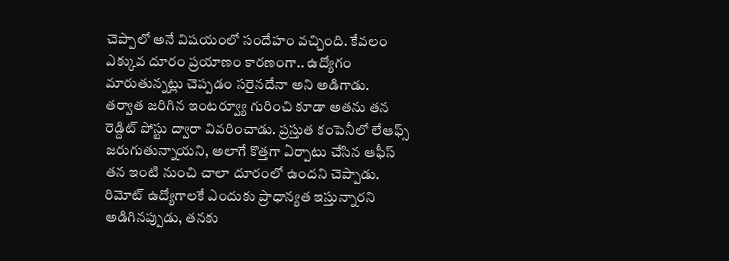చెప్పాలో అనే విషయంలో సందేహం వచ్చింది. కేవలం ఎక్కువ దూరం ప్రయాణం కారణంగా.. ఉద్యోగం మారుతున్నట్లు చెప్పడం సరైనదేనా అని అడిగాడు.
తర్వాత జరిగిన ఇంటర్వ్యూ గురించి కూడా అతను తన రెడ్దిట్ పోస్టు ద్వారా వివరించాడు. ప్రస్తుత కంపెనీలో లేఆఫ్స్ జరుగుతున్నాయని, అలాగే కొత్తగా ఏర్పాటు చేసిన ఆఫీస్ తన ఇంటి నుంచి చాలా దూరంలో ఉందని చెప్పాడు. రిమోట్ ఉద్యోగాలకే ఎందుకు ప్రాధాన్యత ఇస్తున్నారని అడిగినప్పుడు, తనకు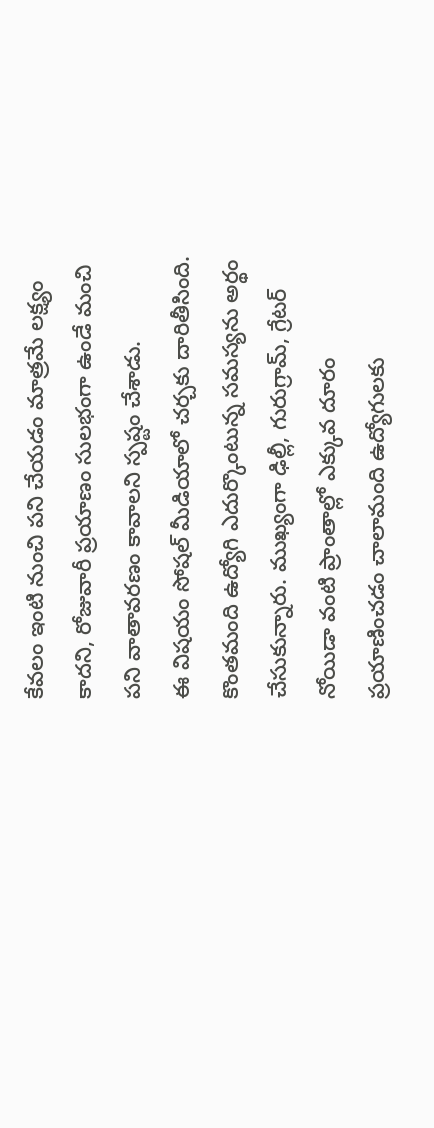కేవలం ఇంటి నుంచి పని చేయడం మాత్రమే లక్ష్యం కాదని, రోజువారీ ప్రయాణం సులభంగా ఉండే మంచి పని వాతావరణం కావాలని స్పష్టం చేశాడు.
ఈ విషయం సోషల్ మీడియాలో చర్చకు దారితీసింది. కొంతమంది ఉద్యోగి ఎదుర్కొంటున్న సమస్యను అర్థం చేసుకున్నారు. ముఖ్యంగా ఢిల్లీ, గురుగ్రామ్, గ్రేటర్ నోయిడా వంటి ప్రాంతాల్లో ఎక్కువ దూరం ప్రయాణించడం చాలామంది ఉద్యోగులకు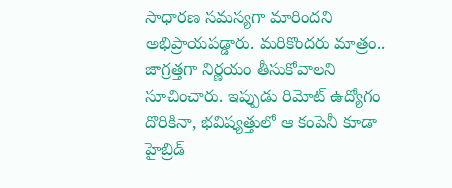సాధారణ సమస్యగా మారిందని అభిప్రాయపడ్డారు. మరికొందరు మాత్రం.. జాగ్రత్తగా నిర్ణయం తీసుకోవాలని సూచించారు. ఇప్పుడు రిమోట్ ఉద్యోగం దొరికినా, భవిష్యత్తులో ఆ కంపెనీ కూడా హైబ్రిడ్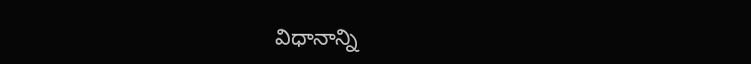విధానాన్ని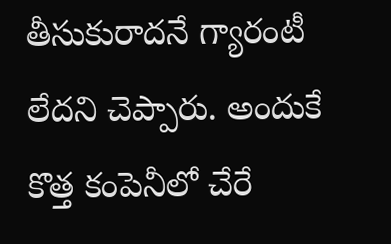తీసుకురాదనే గ్యారంటీ లేదని చెప్పారు. అందుకే కొత్త కంపెనీలో చేరే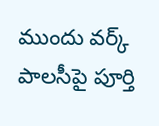ముందు వర్క్ పాలసీపై పూర్తి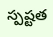స్పష్టత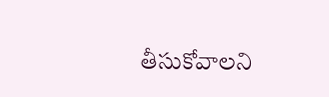తీసుకోవాలని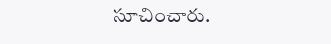సూచించారు.